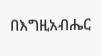በእግዚአብሔር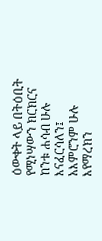ዕውቀት ላይ በትዕቢት የሚነሣውን ክርክርና ከንቱ ሐሳብ ሁሉ እናፈርሳለን፤ አእምሮንም ሁሉ እየማረክን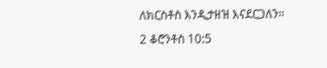ለክርስቶስ እንዲታዘዝ እናደርጋለን።
2 ቆሮንቶስ 10:5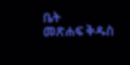ቤት
መጽሐፍ ቅዱስ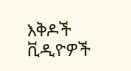እቅዶች
ቪዲዮዎች